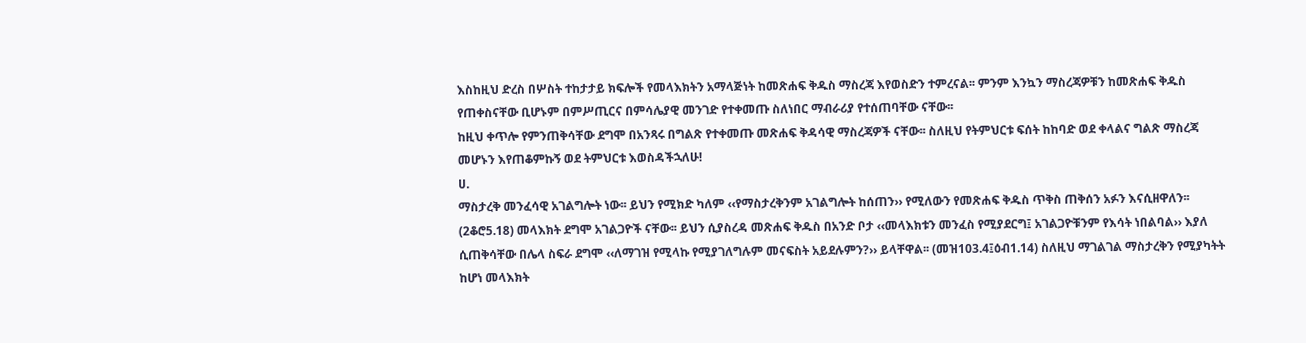እስከዚህ ድረስ በሦስት ተከታታይ ክፍሎች የመላእክትን አማላጅነት ከመጽሐፍ ቅዱስ ማስረጃ እየወስድን ተምረናል፡፡ ምንም እንኳን ማስረጃዎቹን ከመጽሐፍ ቅዱስ የጠቀስናቸው ቢሆኑም በምሥጢርና በምሳሌያዊ መንገድ የተቀመጡ ስለነበር ማብራሪያ የተሰጠባቸው ናቸው፡፡
ከዚህ ቀጥሎ የምንጠቅሳቸው ደግሞ በአንጻሩ በግልጽ የተቀመጡ መጽሐፍ ቅዳሳዊ ማስረጃዎች ናቸው፡፡ ስለዚህ የትምህርቱ ፍሰት ከከባድ ወደ ቀላልና ግልጽ ማስረጃ መሆኑን እየጠቆምኩኝ ወደ ትምህርቱ እወስዳችኋለሁ!
ሀ.
ማስታረቅ መንፈሳዊ አገልግሎት ነው፡፡ ይህን የሚክድ ካለም ‹‹የማስታረቅንም አገልግሎት ከሰጠን›› የሚለውን የመጽሐፍ ቅዱስ ጥቅስ ጠቅሰን አፉን እናሲዘዋለን፡፡ (2ቆሮ5.18) መላእክት ደግሞ አገልጋዮች ናቸው፡፡ ይህን ሲያስረዳ መጽሐፍ ቅዱስ በአንድ ቦታ ‹‹መላእክቱን መንፈስ የሚያደርግ፤ አገልጋዮቹንም የእሳት ነበልባል›› እያለ ሲጠቅሳቸው በሌላ ስፍራ ደግሞ ‹‹ለማገዝ የሚላኩ የሚያገለግሉም መናፍስት አይደሉምን?›› ይላቸዋል፡፡ (መዝ103.4፤ዕብ1.14) ስለዚህ ማገልገል ማስታረቅን የሚያካትት ከሆነ መላእክት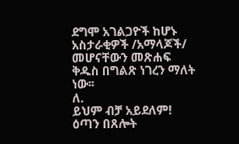ደግሞ አገልጋዮች ከሆኑ አስታራቂዎች /አማላጆች/ መሆናቸውን መጽሐፍ ቅዱስ በግልጽ ነገረን ማለት ነው፡፡
ለ.
ይህም ብቻ አይደለም! ዕጣን በጸሎት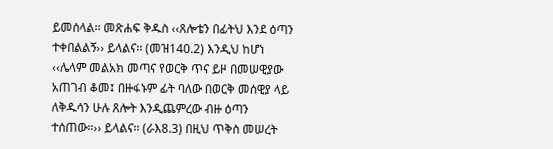ይመሰላል፡፡ መጽሐፍ ቅዱስ ‹‹ጸሎቴን በፊትህ እንደ ዕጣን ተቀበልልኝ›› ይላልና፡፡ (መዝ140.2) እንዲህ ከሆነ ‹‹ሌላም መልአክ መጣና የወርቅ ጥና ይዞ በመሠዊያው አጠገብ ቆመ፤ በዙፋኑም ፊት ባለው በወርቅ መሰዊያ ላይ ለቅዱሳን ሁሉ ጸሎት እንዲጨምረው ብዙ ዕጣን ተሰጠው።›› ይላልና፡፡ (ራእ8.3) በዚህ ጥቅስ መሠረት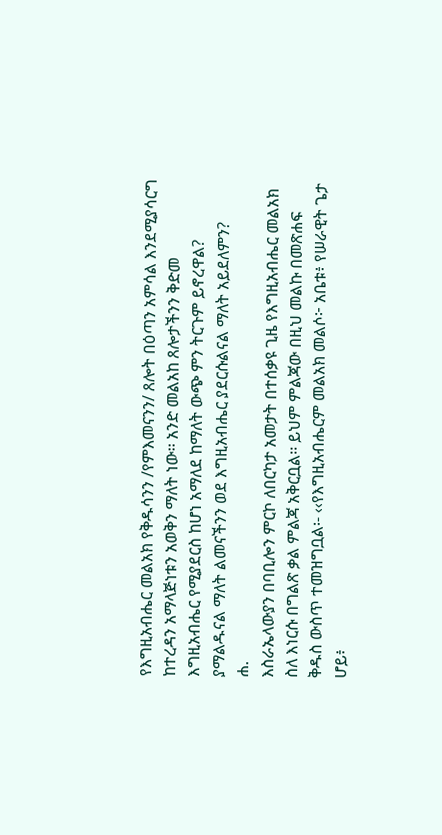የእግዚአብሔር መልአክ የቅዱሳንን /የምእመናንን/ ጸሎት በዕጣን አምሳል እንደሚያሳርግ ከተረዳን አማላጅነቱን አወቅን ማለት ነው፡፡ አንድ መልአከ ጸሎታችንን ቅድመ እግዚአብሔር የሚያደርስ ከሆነ አማለደ ከማለት ውጭ ምን ትርጉም ይኖረዋል? ያማልዱናል ማለት ልመናችንን ወደ እግዚአብሔር ያደርሱልናል ማለት አይደለምን?
ሐ.
እስራኤላውያን በባቢሎን ምርኮ ለበርካታ አመታት በተሰቃዩ ጊዜ የእግዚአብሔር መልአክ ስለ እነርሱ በግልጽ ቃል ምልጃ አቅርቧል፡፡ ይህም ምልጃው በዚህ መልኩ በመጽሐፍ ቅዱስ ውስጥ ተመዝግቧል፡- ‹‹የእግዚአብሔርም መልአክ መልሶ፦ አቤቱ፥ የሠራዊት ጌታ ሆይ፥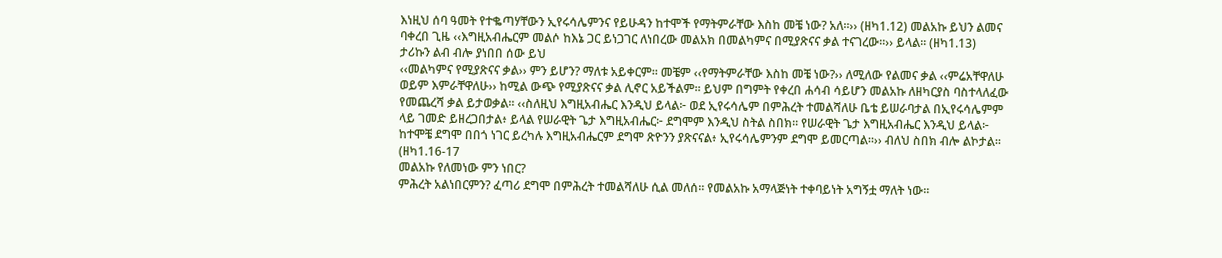እነዚህ ሰባ ዓመት የተቈጣሃቸውን ኢየሩሳሌምንና የይሁዳን ከተሞች የማትምራቸው እስከ መቼ ነው? አለ።›› (ዘካ1.12) መልአኩ ይህን ልመና ባቀረበ ጊዜ ‹‹እግዚአብሔርም መልሶ ከእኔ ጋር ይነጋገር ለነበረው መልአክ በመልካምና በሚያጽናና ቃል ተናገረው።›› ይላል፡፡ (ዘካ1.13)
ታሪኩን ልብ ብሎ ያነበበ ሰው ይህ
‹‹መልካምና የሚያጽናና ቃል›› ምን ይሆን? ማለቱ አይቀርም፡፡ መቼም ‹‹የማትምራቸው እስከ መቼ ነው?›› ለሚለው የልመና ቃል ‹‹ምሬአቸዋለሁ ወይም እምራቸዋለሁ›› ከሚል ውጭ የሚያጽናና ቃል ሊኖር አይችልም፡፡ ይህም በግምት የቀረበ ሐሳብ ሳይሆን መልአኩ ለዘካርያስ ባስተላለፈው የመጨረሻ ቃል ይታወቃል፡፡ ‹‹ስለዚህ እግዚአብሔር እንዲህ ይላል፦ ወደ ኢየሩሳሌም በምሕረት ተመልሻለሁ ቤቴ ይሠራባታል በኢየሩሳሌምም ላይ ገመድ ይዘረጋበታል፥ ይላል የሠራዊት ጌታ እግዚአብሔር፦ ደግሞም እንዲህ ስትል ስበክ። የሠራዊት ጌታ እግዚአብሔር እንዲህ ይላል፦ ከተሞቼ ደግሞ በበጎ ነገር ይረካሉ እግዚአብሔርም ደግሞ ጽዮንን ያጽናናል፥ ኢየሩሳሌምንም ደግሞ ይመርጣል።›› ብለህ ስበክ ብሎ ልኮታል፡፡ (ዘካ1.16-17
መልአኩ የለመነው ምን ነበር?
ምሕረት አልነበርምን? ፈጣሪ ደግሞ በምሕረት ተመልሻለሁ ሲል መለሰ፡፡ የመልአኩ አማላጅነት ተቀባይነት አግኝቷ ማለት ነው፡፡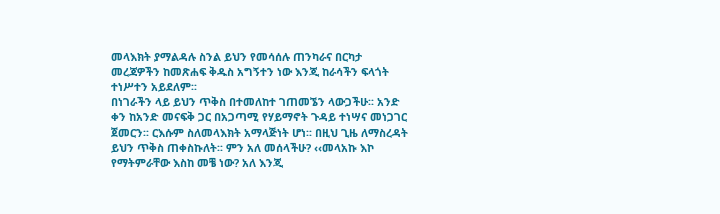መላእክት ያማልዳሉ ስንል ይህን የመሳሰሉ ጠንካራና በርካታ መረጃዎችን ከመጽሐፍ ቅዱስ አግኝተን ነው እንጂ ከራሳችን ፍላጎት ተነሥተን አይደለም፡፡
በነገራችን ላይ ይህን ጥቅስ በተመለከተ ገጠመኜን ላውጋችሁ፡፡ አንድ ቀን ከአንድ መናፍቅ ጋር በአጋጣሚ የሃይማኖት ጉዳይ ተነሣና መነጋገር ጀመርን፡፡ ርእሱም ስለመላእክት አማላጅነት ሆነ፡፡ በዚህ ጊዜ ለማስረዳት ይህን ጥቅስ ጠቀስኩለት፡፡ ምን አለ መሰላችሁ? ‹‹መላአኩ እኮ የማትምራቸው እስከ መቼ ነው? አለ እንጂ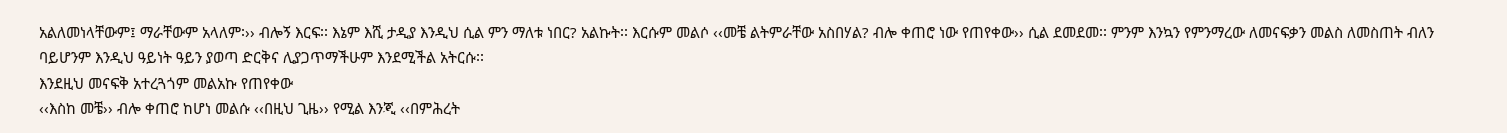አልለመነላቸውም፤ ማራቸውም አላለም፡›› ብሎኝ እርፍ፡፡ እኔም እሺ ታዲያ እንዲህ ሲል ምን ማለቱ ነበር? አልኩት፡፡ እርሱም መልሶ ‹‹መቼ ልትምራቸው አስበሃል? ብሎ ቀጠሮ ነው የጠየቀው›› ሲል ደመደመ፡፡ ምንም እንኳን የምንማረው ለመናፍቃን መልስ ለመስጠት ብለን ባይሆንም እንዲህ ዓይነት ዓይን ያወጣ ድርቅና ሊያጋጥማችሁም እንደሚችል አትርሱ፡፡
እንደዚህ መናፍቅ አተረጓጎም መልአኩ የጠየቀው
‹‹እስከ መቼ›› ብሎ ቀጠሮ ከሆነ መልሱ ‹‹በዚህ ጊዜ›› የሚል እንጂ ‹‹በምሕረት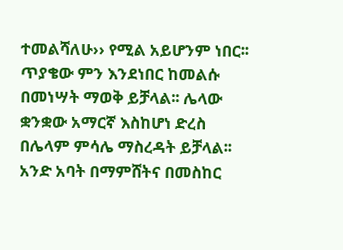ተመልሻለሁ›› የሚል አይሆንም ነበር፡፡ ጥያቄው ምን እንደነበር ከመልሱ በመነሣት ማወቅ ይቻላል፡፡ ሌላው ቋንቋው አማርኛ እስከሆነ ድረስ በሌላም ምሳሌ ማስረዳት ይቻላል፡፡ አንድ አባት በማምሸትና በመስከር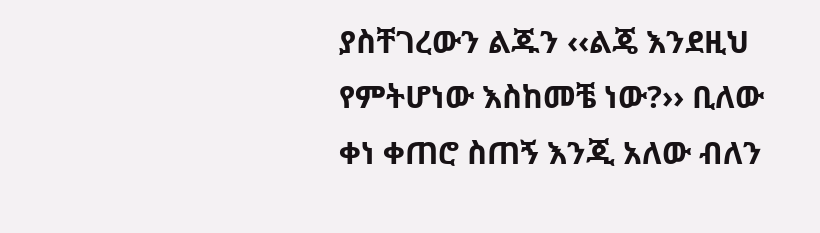ያስቸገረውን ልጁን ‹‹ልጄ እንደዚህ የምትሆነው እስከመቼ ነው?›› ቢለው ቀነ ቀጠሮ ስጠኝ እንጂ አለው ብለን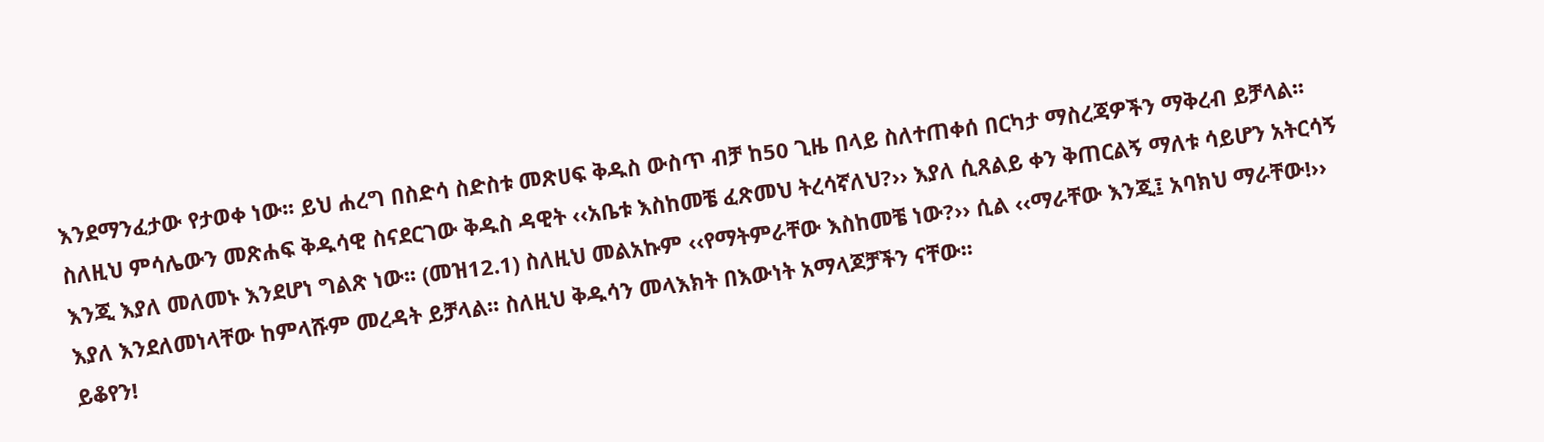እንደማንፈታው የታወቀ ነው፡፡ ይህ ሐረግ በስድሳ ስድስቱ መጽሀፍ ቅዱስ ውስጥ ብቻ ከ50 ጊዜ በላይ ስለተጠቀሰ በርካታ ማስረጃዎችን ማቅረብ ይቻላል፡፡ ስለዚህ ምሳሌውን መጽሐፍ ቅዱሳዊ ስናደርገው ቅዱስ ዳዊት ‹‹አቤቱ እስከመቼ ፈጽመህ ትረሳኛለህ?›› እያለ ሲጸልይ ቀን ቅጠርልኝ ማለቱ ሳይሆን አትርሳኝ እንጂ እያለ መለመኑ እንደሆነ ግልጽ ነው፡፡ (መዝ12.1) ስለዚህ መልአኩም ‹‹የማትምራቸው እስከመቼ ነው?›› ሲል ‹‹ማራቸው እንጂ፤ አባክህ ማራቸው!›› እያለ እንደለመነላቸው ከምላሹም መረዳት ይቻላል፡፡ ስለዚህ ቅዱሳን መላእክት በእውነት አማላጆቻችን ናቸው፡፡
ይቆየን!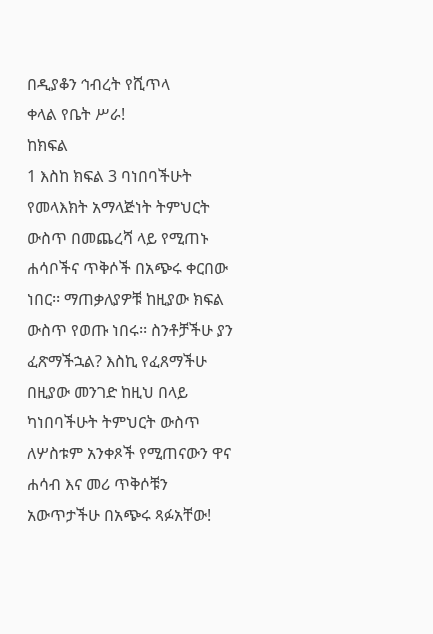በዲያቆን ኅብረት የሺጥላ
ቀላል የቤት ሥራ!
ከክፍል
1 እስከ ክፍል 3 ባነበባችሁት የመላእክት አማላጅነት ትምህርት ውስጥ በመጨረሻ ላይ የሚጠኑ ሐሳቦችና ጥቅሶች በአጭሩ ቀርበው ነበር፡፡ ማጠቃለያዎቹ ከዚያው ክፍል ውስጥ የወጡ ነበሩ፡፡ ስንቶቻችሁ ያን ፈጽማችኋል? እስኪ የፈጸማችሁ በዚያው መንገድ ከዚህ በላይ ካነበባችሁት ትምህርት ውስጥ ለሦስቱም አንቀጾች የሚጠናውን ዋና ሐሳብ እና መሪ ጥቅሶቹን አውጥታችሁ በአጭሩ ጻፉአቸው!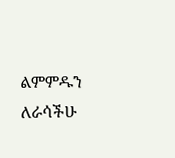ልምምዱን ለራሳችሁ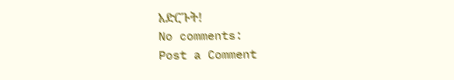አድርጉት!
No comments:
Post a Comment